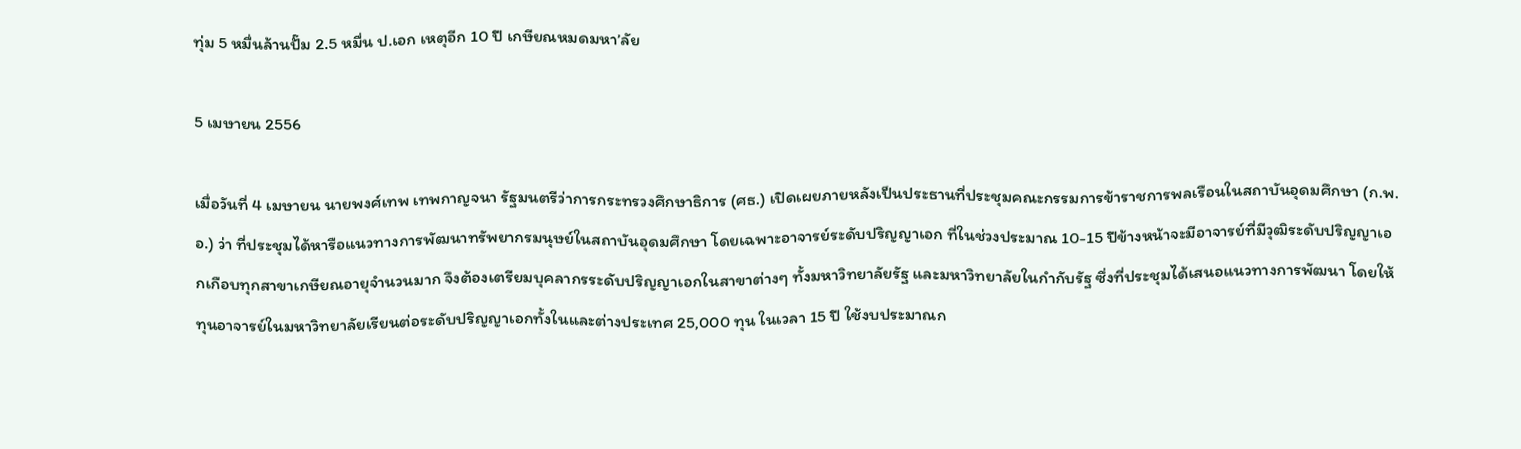ทุ่ม 5 หมื่นล้านปั๊ม 2.5 หมื่น ป.เอก เหตุอีก 10 ปี เกษียณหมดมหา’ลัย

5 เมษายน 2556

เมื่อวันที่ 4 เมษายน นายพงศ์เทพ เทพกาญจนา รัฐมนตรีว่าการกระทรวงศึกษาธิการ (ศธ.) เปิดเผยภายหลังเป็นประธานที่ประชุมคณะกรรมการข้าราชการพลเรือนในสถาบันอุดมศึกษา (ก.พ.อ.) ว่า ที่ประชุมได้หารือแนวทางการพัฒนาทรัพยากรมนุษย์ในสถาบันอุดมศึกษา โดยเฉพาะอาจารย์ระดับปริญญาเอก ที่ในช่วงประมาณ 10-15 ปีข้างหน้าจะมีอาจารย์ที่มีวุฒิระดับปริญญาเอกเกือบทุกสาขาเกษียณอายุจำนวนมาก จึงต้องเตรียมบุคลากรระดับปริญญาเอกในสาขาต่างๆ ทั้งมหาวิทยาลัยรัฐ และมหาวิทยาลัยในกำกับรัฐ ซึ่งที่ประชุมได้เสนอแนวทางการพัฒนา โดยให้ทุนอาจารย์ในมหาวิทยาลัยเรียนต่อระดับปริญญาเอกทั้งในและต่างประเทศ 25,000 ทุน ในเวลา 15 ปี ใช้งบประมาณก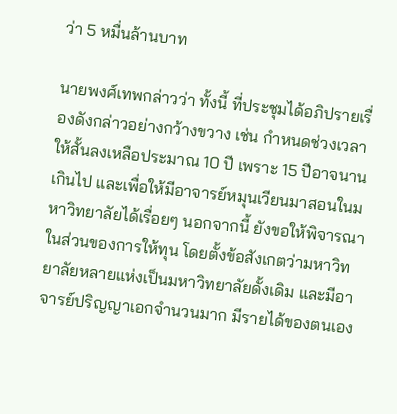ว่า 5 หมื่นล้านบาท

นายพงศ์เทพกล่าวว่า ทั้งนี้ ที่ประชุมได้อภิปรายเรื่องดังกล่าวอย่างกว้างขวาง เช่น กำหนดช่วงเวลาให้สั้นลงเหลือประมาณ 10 ปี เพราะ 15 ปีอาจนานเกินไป และเพื่อให้มีอาจารย์หมุนเวียนมาสอนในมหาวิทยาลัยได้เรื่อยๆ นอกจากนี้ ยังขอให้พิจารณาในส่วนของการให้ทุน โดยตั้งข้อสังเกตว่ามหาวิทยาลัยหลายแห่งเป็นมหาวิทยาลัยดั้งเดิม และมีอาจารย์ปริญญาเอกจำนวนมาก มีรายได้ของตนเอง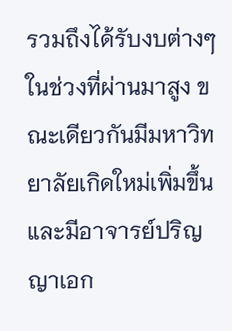รวมถึงได้รับงบต่างๆ ในช่วงที่ผ่านมาสูง ขณะเดียวกันมีมหาวิทยาลัยเกิดใหม่เพิ่มขึ้น และมีอาจารย์ปริญญาเอก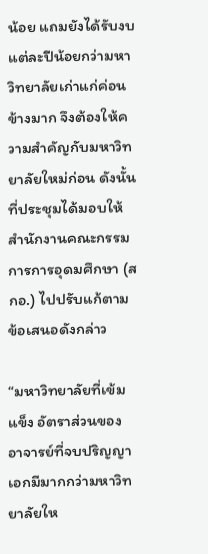น้อย แถมยังได้รับงบแต่ละปีน้อยกว่ามหาวิทยาลัยเก่าแก่ค่อนข้างมาก จึงต้องให้ความสำคัญกับมหาวิทยาลัยใหม่ก่อน ดังนั้น ที่ประชุมได้มอบให้สำนักงานคณะกรรมการการอุดมศึกษา (สกอ.) ไปปรับแก้ตามข้อเสนอดังกล่าว

“มหาวิทยาลัยที่เข้มแข็ง อัตราส่วนของอาจารย์ที่จบปริญญาเอกมีมากกว่ามหาวิทยาลัยให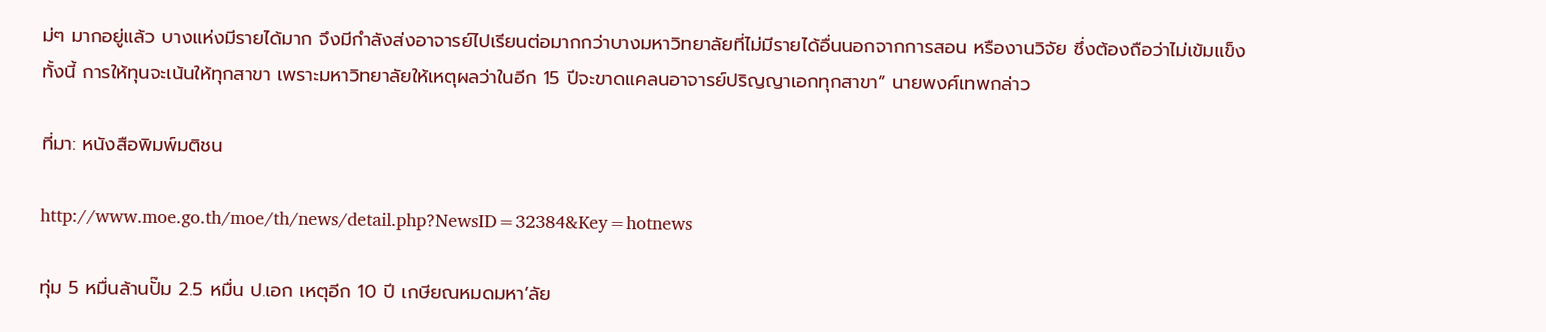ม่ๆ มากอยู่แล้ว บางแห่งมีรายได้มาก จึงมีกำลังส่งอาจารย์ไปเรียนต่อมากกว่าบางมหาวิทยาลัยที่ไม่มีรายได้อื่นนอกจากการสอน หรืองานวิจัย ซึ่งต้องถือว่าไม่เข้มแข็ง ทั้งนี้ การให้ทุนจะเน้นให้ทุกสาขา เพราะมหาวิทยาลัยให้เหตุผลว่าในอีก 15 ปีจะขาดแคลนอาจารย์ปริญญาเอกทุกสาขา” นายพงศ์เทพกล่าว

ที่มา: หนังสือพิมพ์มติชน

http://www.moe.go.th/moe/th/news/detail.php?NewsID=32384&Key=hotnews

ทุ่ม 5 หมื่นล้านปั๊ม 2.5 หมื่น ป.เอก เหตุอีก 10 ปี เกษียณหมดมหา’ลัย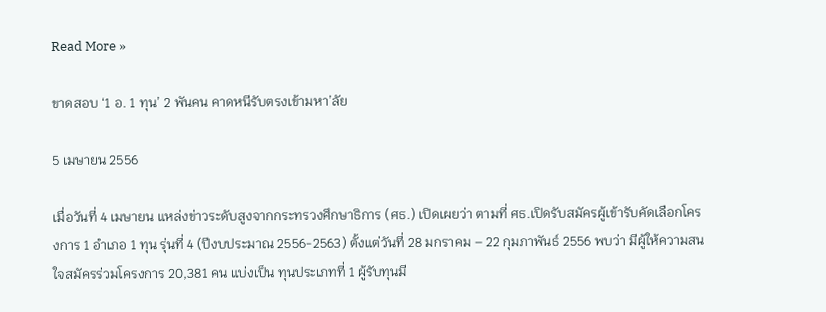Read More »

ขาดสอบ ‘1 อ. 1 ทุน’ 2 พันคน คาดหนีรับตรงเข้ามหา’ลัย

5 เมษายน 2556

เมื่อวันที่ 4 เมษายน แหล่งข่าวระดับสูงจากกระทรวงศึกษาธิการ (ศธ.) เปิดเผยว่า ตามที่ ศธ.เปิดรับสมัครผู้เข้ารับคัดเลือกโครงการ 1 อำเภอ 1 ทุน รุ่นที่ 4 (ปีงบประมาณ 2556-2563) ตั้งแต่วันที่ 28 มกราคม – 22 กุมภาพันธ์ 2556 พบว่า มีผู้ให้ความสนใจสมัครร่วมโครงการ 20,381 คน แบ่งเป็น ทุนประเภทที่ 1 ผู้รับทุนมี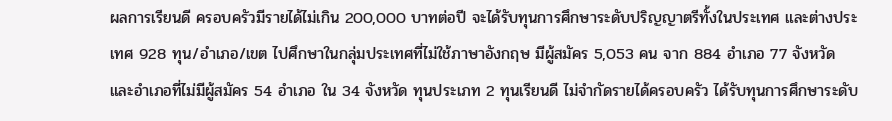ผลการเรียนดี ครอบครัวมีรายได้ไม่เกิน 200,000 บาทต่อปี จะได้รับทุนการศึกษาระดับปริญญาตรีทั้งในประเทศ และต่างประเทศ 928 ทุน/อำเภอ/เขต ไปศึกษาในกลุ่มประเทศที่ไม่ใช้ภาษาอังกฤษ มีผู้สมัคร 5,053 คน จาก 884 อำเภอ 77 จังหวัด และอำเภอที่ไม่มีผู้สมัคร 54 อำเภอ ใน 34 จังหวัด ทุนประเภท 2 ทุนเรียนดี ไม่จำกัดรายได้ครอบครัว ได้รับทุนการศึกษาระดับ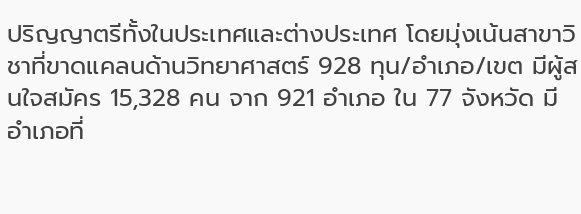ปริญญาตรีทั้งในประเทศและต่างประเทศ โดยมุ่งเน้นสาขาวิชาที่ขาดแคลนด้านวิทยาศาสตร์ 928 ทุน/อำเภอ/เขต มีผู้สนใจสมัคร 15,328 คน จาก 921 อำเภอ ใน 77 จังหวัด มีอำเภอที่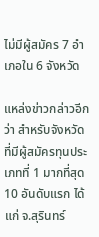ไม่มีผู้สมัคร 7 อำเภอใน 6 จังหวัด

แหล่งข่าวกล่าวอีกว่า สำหรับจังหวัดที่มีผู้สมัครทุนประเภทที่ 1 มากที่สุด 10 อันดับแรก ได้แก่ จ.สุรินทร์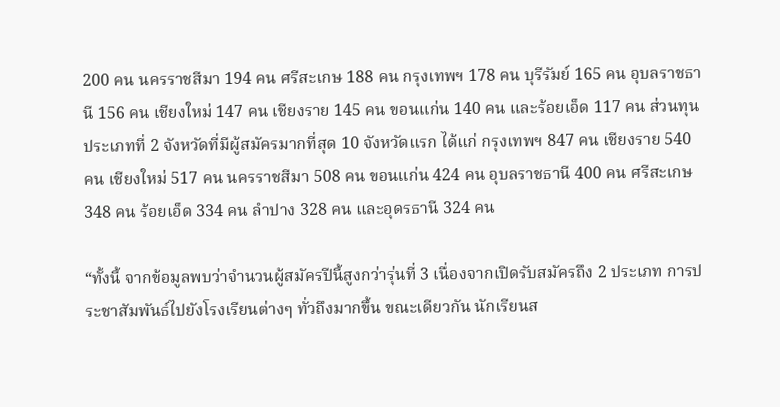200 คน นครราชสีมา 194 คน ศรีสะเกษ 188 คน กรุงเทพฯ 178 คน บุรีรัมย์ 165 คน อุบลราชธานี 156 คน เชียงใหม่ 147 คน เชียงราย 145 คน ขอนแก่น 140 คน และร้อยเอ็ด 117 คน ส่วนทุนประเภทที่ 2 จังหวัดที่มีผู้สมัครมากที่สุด 10 จังหวัดแรก ได้แก่ กรุงเทพฯ 847 คน เชียงราย 540 คน เชียงใหม่ 517 คน นครราชสีมา 508 คน ขอนแก่น 424 คน อุบลราชธานี 400 คน ศรีสะเกษ 348 คน ร้อยเอ็ด 334 คน ลำปาง 328 คน และอุดรธานี 324 คน

“ทั้งนี้ จากข้อมูลพบว่าจำนวนผู้สมัครปีนี้สูงกว่ารุ่นที่ 3 เนื่องจากเปิดรับสมัครถึง 2 ประเภท การประชาสัมพันธ์ไปยังโรงเรียนต่างๆ ทั่วถึงมากขึ้น ขณะเดียวกัน นักเรียนส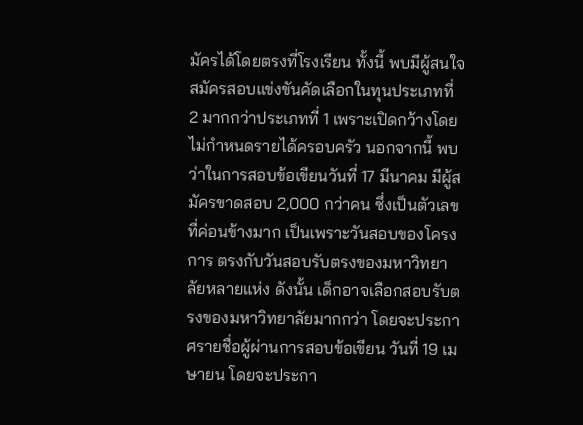มัครได้โดยตรงที่โรงเรียน ทั้งนี้ พบมีผู้สนใจสมัครสอบแข่งขันคัดเลือกในทุนประเภทที่ 2 มากกว่าประเภทที่ 1 เพราะเปิดกว้างโดยไม่กำหนดรายได้ครอบครัว นอกจากนี้ พบว่าในการสอบข้อเขียนวันที่ 17 มีนาคม มีผู้สมัครขาดสอบ 2,000 กว่าคน ซึ่งเป็นตัวเลขที่ค่อนข้างมาก เป็นเพราะวันสอบของโครงการ ตรงกับวันสอบรับตรงของมหาวิทยาลัยหลายแห่ง ดังนั้น เด็กอาจเลือกสอบรับตรงของมหาวิทยาลัยมากกว่า โดยจะประกาศรายชื่อผู้ผ่านการสอบข้อเขียน วันที่ 19 เมษายน โดยจะประกา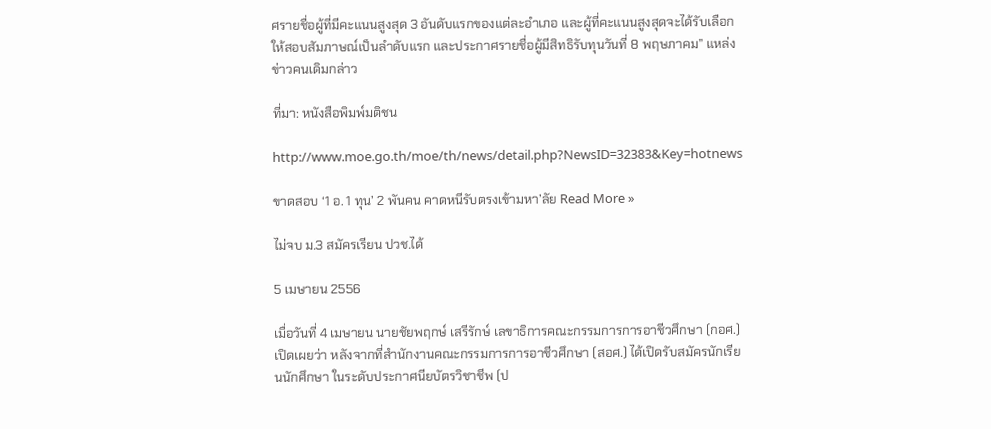ศรายชื่อผู้ที่มีคะแนนสูงสุด 3 อันดับแรกของแต่ละอำเภอ และผู้ที่คะแนนสูงสุดจะได้รับเลือกให้สอบสัมภาษณ์เป็นลำดับแรก และประกาศรายชื่อผู้มีสิทธิรับทุนวันที่ 8 พฤษภาคม” แหล่งข่าวคนเดิมกล่าว

ที่มา: หนังสือพิมพ์มติชน

http://www.moe.go.th/moe/th/news/detail.php?NewsID=32383&Key=hotnews

ขาดสอบ ‘1 อ. 1 ทุน’ 2 พันคน คาดหนีรับตรงเข้ามหา’ลัย Read More »

ไม่จบ ม.3 สมัครเรียน ปวช.ได้

5 เมษายน 2556

เมื่อวันที่ 4 เมษายน นายชัยพฤกษ์ เสรีรักษ์ เลขาธิการคณะกรรมการการอาชีวศึกษา (กอศ.) เปิดเผยว่า หลังจากที่สำนักงานคณะกรรมการการอาชีวศึกษา (สอศ.) ได้เปิดรับสมัครนักเรียนนักศึกษา ในระดับประกาศนียบัตรวิชาชีพ (ป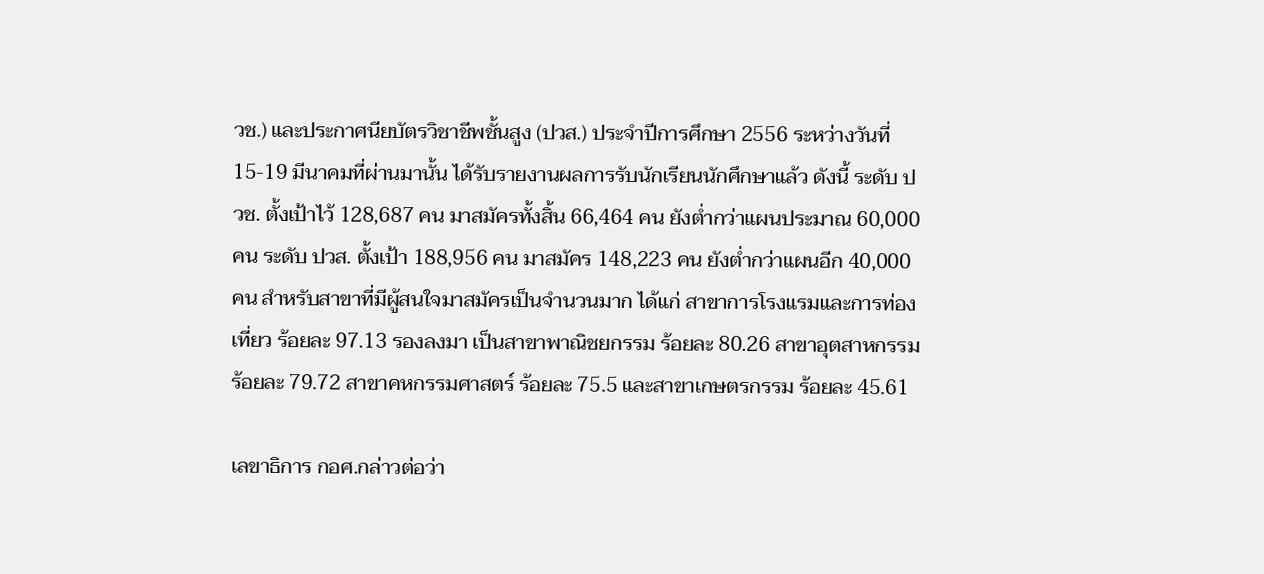วช.) และประกาศนียบัตรวิชาชีพชั้นสูง (ปวส.) ประจำปีการศึกษา 2556 ระหว่างวันที่ 15-19 มีนาคมที่ผ่านมานั้น ได้รับรายงานผลการรับนักเรียนนักศึกษาแล้ว ดังนี้ ระดับ ปวช. ตั้งเป้าไว้ 128,687 คน มาสมัครทั้งสิ้น 66,464 คน ยังต่ำกว่าแผนประมาณ 60,000 คน ระดับ ปวส. ตั้งเป้า 188,956 คน มาสมัคร 148,223 คน ยังต่ำกว่าแผนอีก 40,000 คน สำหรับสาขาที่มีผู้สนใจมาสมัครเป็นจำนวนมาก ได้แก่ สาขาการโรงแรมและการท่องเที่ยว ร้อยละ 97.13 รองลงมา เป็นสาขาพาณิชยกรรม ร้อยละ 80.26 สาขาอุตสาหกรรม ร้อยละ 79.72 สาขาคหกรรมศาสตร์ ร้อยละ 75.5 และสาขาเกษตรกรรม ร้อยละ 45.61

เลขาธิการ กอศ.กล่าวต่อว่า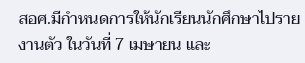สอศ.มีกำหนดการให้นักเรียนนักศึกษาไปรายงานตัว ในวันที่ 7 เมษายน และ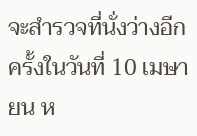จะสำรวจที่นั่งว่างอีกครั้งในวันที่ 10 เมษายน ห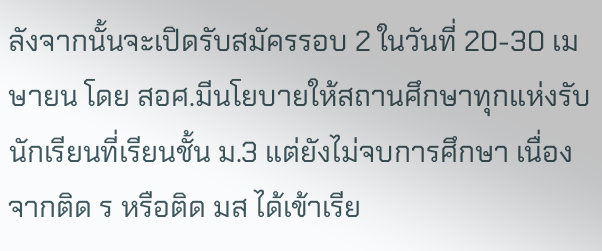ลังจากนั้นจะเปิดรับสมัครรอบ 2 ในวันที่ 20-30 เมษายน โดย สอศ.มีนโยบายให้สถานศึกษาทุกแห่งรับนักเรียนที่เรียนชั้น ม.3 แต่ยังไม่จบการศึกษา เนื่องจากติด ร หรือติด มส ได้เข้าเรีย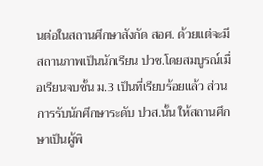นต่อในสถานศึกษาสังกัด สอศ. ด้วยแต่จะมีสถานภาพเป็นนักเรียน ปวช.โดยสมบูรณ์เมื่อเรียนจบชั้น ม.3 เป็นที่เรียบร้อยแล้ว ส่วนการรับนักศึกษาระดับ ปวส.นั้น ให้สถานศึกษาเป็นผู้พิ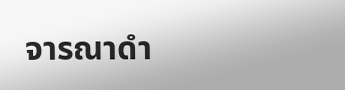จารณาดำ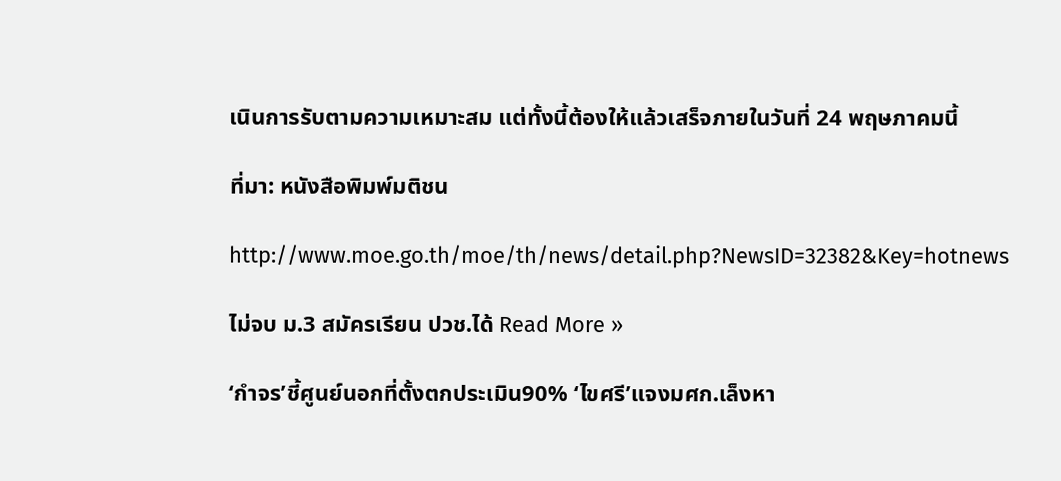เนินการรับตามความเหมาะสม แต่ทั้งนี้ต้องให้แล้วเสร็จภายในวันที่ 24 พฤษภาคมนี้

ที่มา: หนังสือพิมพ์มติชน

http://www.moe.go.th/moe/th/news/detail.php?NewsID=32382&Key=hotnews

ไม่จบ ม.3 สมัครเรียน ปวช.ได้ Read More »

‘กำจร’ชี้ศูนย์นอกที่ตั้งตกประเมิน90% ‘ไขศรี’แจงมศก.เล็งหา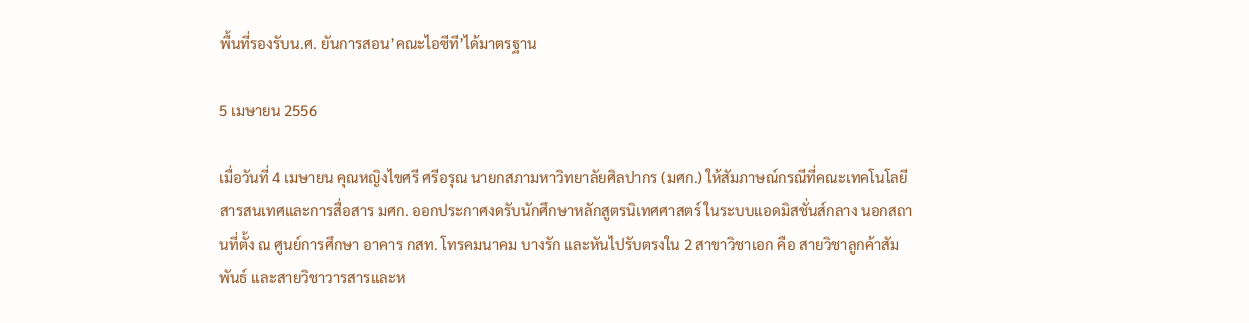พื้นที่รองรับน.ศ. ยันการสอน’คณะไอซีที’ได้มาตรฐาน

5 เมษายน 2556

เมื่อวันที่ 4 เมษายน คุณหญิงไขศรี ศรีอรุณ นายกสภามหาวิทยาลัยศิลปากร (มศก.) ให้สัมภาษณ์กรณีที่คณะเทคโนโลยีสารสนเทศและการสื่อสาร มศก. ออกประกาศงดรับนักศึกษาหลักสูตรนิเทศศาสตร์ ในระบบแอดมิสชั่นส์กลาง นอกสถานที่ตั้ง ณ ศูนย์การศึกษา อาคาร กสท. โทรคมนาคม บางรัก และหันไปรับตรงใน 2 สาขาวิชาเอก คือ สายวิชาลูกค้าสัมพันธ์ และสายวิชาวารสารและห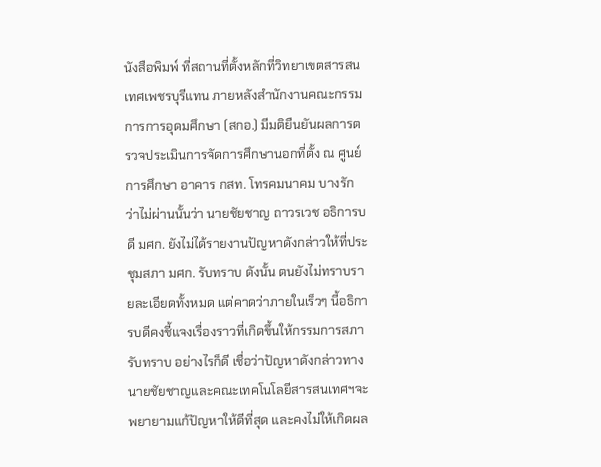นังสือพิมพ์ ที่สถานที่ตั้งหลักที่วิทยาเขตสารสนเทศเพชรบุรีแทน ภายหลังสำนักงานคณะกรรมการการอุดมศึกษา (สกอ.) มีมติยืนยันผลการตรวจประเมินการจัดการศึกษานอกที่ตั้ง ณ ศูนย์การศึกษา อาคาร กสท. โทรคมนาคม บางรัก ว่าไม่ผ่านนั้นว่า นายชัยชาญ ถาวรเวช อธิการบดี มศก. ยังไม่ได้รายงานปัญหาดังกล่าวให้ที่ประชุมสภา มศก. รับทราบ ดังนั้น ตนยังไม่ทราบรายละเอียดทั้งหมด แต่คาดว่าภายในเร็วๆ นี้อธิการบดีคงชี้แจงเรื่องราวที่เกิดขึ้นให้กรรมการสภารับทราบ อย่างไรก็ดี เชื่อว่าปัญหาดังกล่าวทางนายชัยชาญและคณะเทคโนโลยีสารสนเทศฯจะพยายามแก้ปัญหาให้ดีที่สุด และคงไม่ให้เกิดผล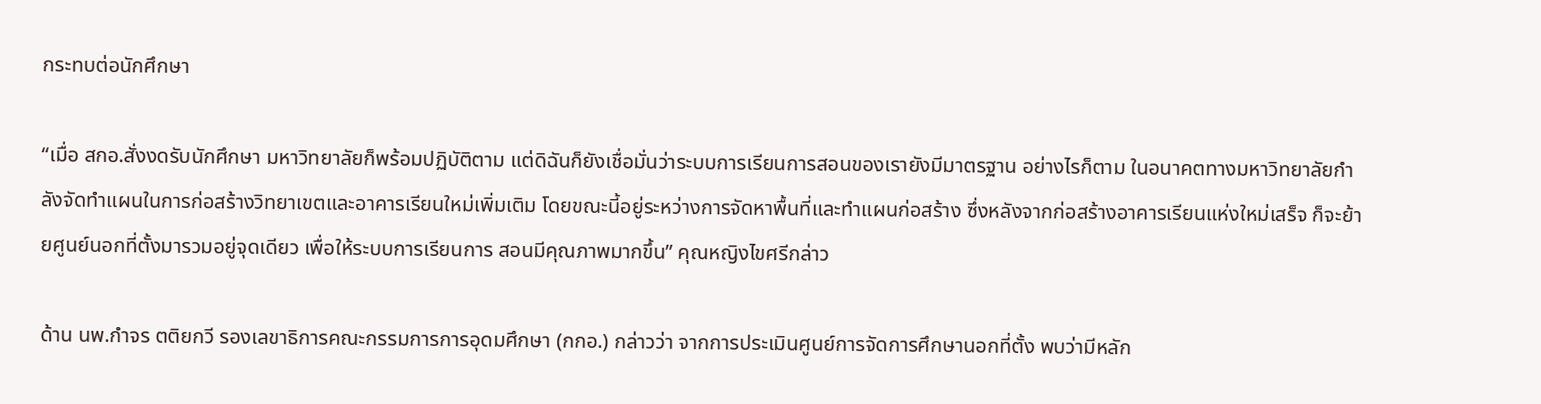กระทบต่อนักศึกษา

“เมื่อ สกอ.สั่งงดรับนักศึกษา มหาวิทยาลัยก็พร้อมปฏิบัติตาม แต่ดิฉันก็ยังเชื่อมั่นว่าระบบการเรียนการสอนของเรายังมีมาตรฐาน อย่างไรก็ตาม ในอนาคตทางมหาวิทยาลัยกำลังจัดทำแผนในการก่อสร้างวิทยาเขตและอาคารเรียนใหม่เพิ่มเติม โดยขณะนี้อยู่ระหว่างการจัดหาพื้นที่และทำแผนก่อสร้าง ซึ่งหลังจากก่อสร้างอาคารเรียนแห่งใหม่เสร็จ ก็จะย้ายศูนย์นอกที่ตั้งมารวมอยู่จุดเดียว เพื่อให้ระบบการเรียนการ สอนมีคุณภาพมากขึ้น” คุณหญิงไขศรีกล่าว

ด้าน นพ.กำจร ตติยกวี รองเลขาธิการคณะกรรมการการอุดมศึกษา (กกอ.) กล่าวว่า จากการประเมินศูนย์การจัดการศึกษานอกที่ตั้ง พบว่ามีหลัก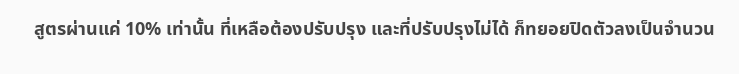สูตรผ่านแค่ 10% เท่านั้น ที่เหลือต้องปรับปรุง และที่ปรับปรุงไม่ได้ ก็ทยอยปิดตัวลงเป็นจำนวน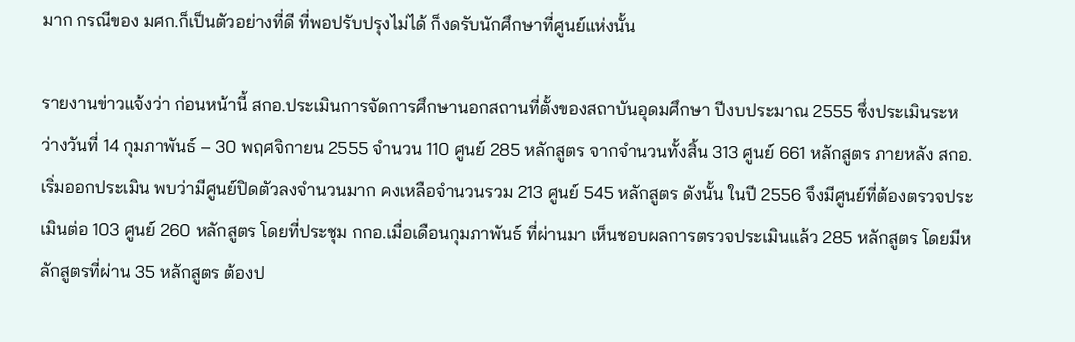มาก กรณีของ มศก.ก็เป็นตัวอย่างที่ดี ที่พอปรับปรุงไม่ได้ ก็งดรับนักศึกษาที่ศูนย์แห่งนั้น

รายงานข่าวแจ้งว่า ก่อนหน้านี้ สกอ.ประเมินการจัดการศึกษานอกสถานที่ตั้งของสถาบันอุดมศึกษา ปีงบประมาณ 2555 ซึ่งประเมินระหว่างวันที่ 14 กุมภาพันธ์ – 30 พฤศจิกายน 2555 จำนวน 110 ศูนย์ 285 หลักสูตร จากจำนวนทั้งสิ้น 313 ศูนย์ 661 หลักสูตร ภายหลัง สกอ.เริ่มออกประเมิน พบว่ามีศูนย์ปิดตัวลงจำนวนมาก คงเหลือจำนวนรวม 213 ศูนย์ 545 หลักสูตร ดังนั้น ในปี 2556 จึงมีศูนย์ที่ต้องตรวจประเมินต่อ 103 ศูนย์ 260 หลักสูตร โดยที่ประชุม กกอ.เมื่อเดือนกุมภาพันธ์ ที่ผ่านมา เห็นชอบผลการตรวจประเมินแล้ว 285 หลักสูตร โดยมีหลักสูตรที่ผ่าน 35 หลักสูตร ต้องป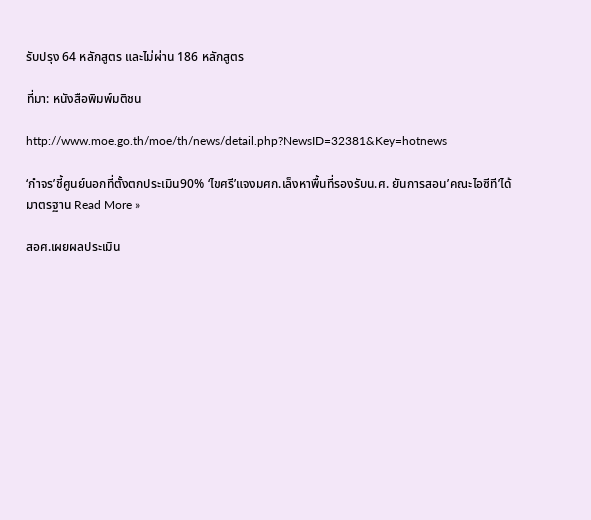รับปรุง 64 หลักสูตร และไม่ผ่าน 186 หลักสูตร

ที่มา: หนังสือพิมพ์มติชน

http://www.moe.go.th/moe/th/news/detail.php?NewsID=32381&Key=hotnews

‘กำจร’ชี้ศูนย์นอกที่ตั้งตกประเมิน90% ‘ไขศรี’แจงมศก.เล็งหาพื้นที่รองรับน.ศ. ยันการสอน’คณะไอซีที’ได้มาตรฐาน Read More »

สอศ.เผยผลประเมิน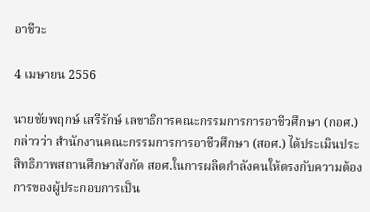อาชีวะ

4 เมษายน 2556

นายชัยพฤกษ์ เสรีรักษ์ เลขาธิการคณะกรรมการการอาชีวศึกษา (กอศ.) กล่าวว่า สำนักงานคณะกรรมการการอาชีวศึกษา (สอศ.) ได้ประเมินประสิทธิภาพสถานศึกษาสังกัด สอศ.ในการผลิตกำลังคนให้ตรงกับความต้องการของผู้ประกอบการเป็น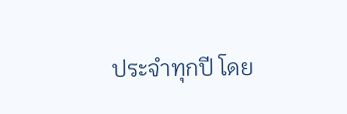ประจำทุกปี โดย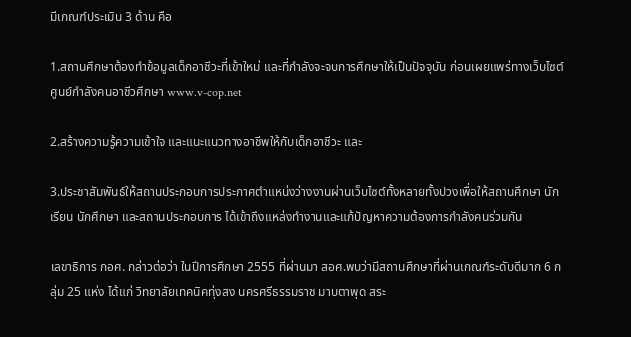มีเกณฑ์ประเมิน 3 ด้าน คือ

1.สถานศึกษาต้องทำข้อมูลเด็กอาชีวะที่เข้าใหม่ และที่กำลังจะจบการศึกษาให้เป็นปัจจุบัน ก่อนเผยแพร่ทางเว็บไซต์ศูนย์กำลังคนอาชีวศึกษา www.v-cop.net

2.สร้างความรู้ความเข้าใจ และแนะแนวทางอาชีพให้กับเด็กอาชีวะ และ

3.ประชาสัมพันธ์ให้สถานประกอบการประกาศตำแหน่งว่างงานผ่านเว็บไซต์ทั้งหลายทั้งปวงเพื่อให้สถานศึกษา นักเรียน นักศึกษา และสถานประกอบการ ได้เข้าถึงแหล่งทำงานและแก้ปัญหาความต้องการกำลังคนร่วมกัน

เลขาธิการ กอศ. กล่าวต่อว่า ในปีการศึกษา 2555 ที่ผ่านมา สอศ.พบว่ามีสถานศึกษาที่ผ่านเกณฑ์ระดับดีมาก 6 กลุ่ม 25 แห่ง ได้แก่ วิทยาลัยเทคนิคทุ่งสง นครศรีธรรมราช มาบตาพุด สระ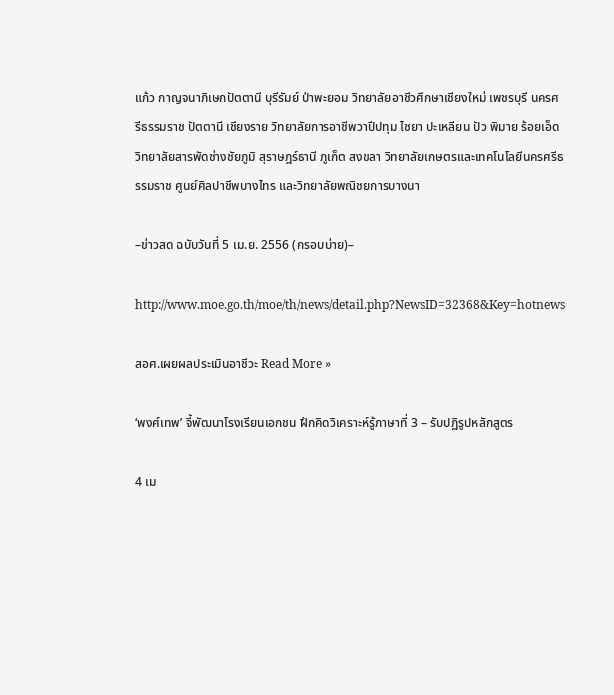แก้ว กาญจนาภิเษกปัตตานี บุรีรัมย์ ป่าพะยอม วิทยาลัยอาชีวศึกษาเชียงใหม่ เพชรบุรี นครศรีธรรมราช ปัตตานี เชียงราย วิทยาลัยการอาชีพวาปีปทุม ไชยา ปะเหลียน ปัว พิมาย ร้อยเอ็ด วิทยาลัยสารพัดช่างชัยภูมิ สุราษฎร์ธานี ภูเก็ต สงขลา วิทยาลัยเกษตรและเทคโนโลยีนครศรีธรรมราช ศูนย์ศิลปาชีพบางไทร และวิทยาลัยพณิชยการบางนา

–ข่าวสด ฉบับวันที่ 5 เม.ย. 2556 (กรอบบ่าย)–

http://www.moe.go.th/moe/th/news/detail.php?NewsID=32368&Key=hotnews

สอศ.เผยผลประเมินอาชีวะ Read More »

‘พงศ์เทพ’ จี้พัฒนาโรงเรียนเอกชน ฝึกคิดวิเคราะห์รู้ภาษาที่ 3 – รับปฏิรูปหลักสูตร

4 เม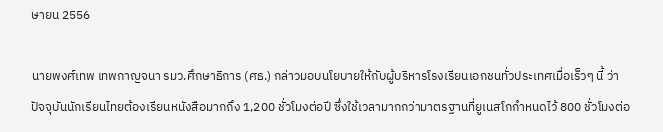ษายน 2556

นายพงศ์เทพ เทพกาญจนา รมว.ศึกษาธิการ (ศธ.) กล่าวมอบนโยบายให้กับผู้บริหารโรงเรียนเอกชนทั่วประเทศเมื่อเร็วๆ นี้ ว่า ปัจจุบันนักเรียนไทยต้องเรียนหนังสือมากถึง 1,200 ชั่วโมงต่อปี ซึ่งใช้เวลามากกว่ามาตรฐานที่ยูเนสโกกำหนดไว้ 800 ชั่วโมงต่อ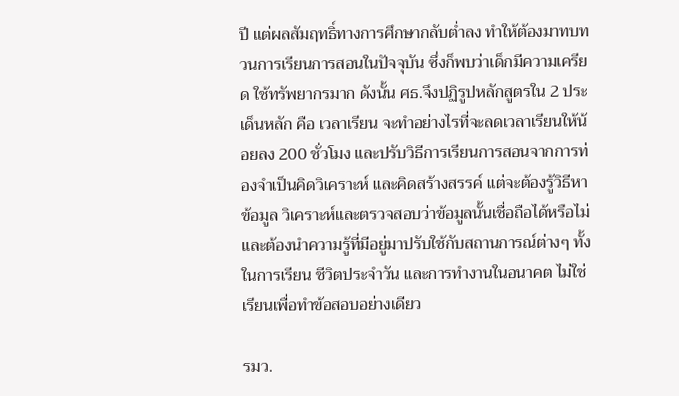ปี แต่ผลสัมฤทธิ์ทางการศึกษากลับต่ำลง ทำให้ต้องมาทบทวนการเรียนการสอนในปัจจุบัน ซึ่งก็พบว่าเด็กมีความเครียด ใช้ทรัพยากรมาก ดังนั้น ศธ.จึงปฏิรูปหลักสูตรใน 2 ประเด็นหลัก คือ เวลาเรียน จะทำอย่างไรที่จะลดเวลาเรียนให้น้อยลง 200 ชั่วโมง และปรับวิธีการเรียนการสอนจากการท่องจำเป็นคิดวิเคราะห์ และคิดสร้างสรรค์ แต่จะต้องรู้วิธีหาข้อมูล วิเคราะห์และตรวจสอบว่าข้อมูลนั้นเชื่อถือได้หรือไม่ และต้องนำความรู้ที่มีอยู่มาปรับใช้กับสถานการณ์ต่างๆ ทั้งในการเรียน ชีวิตประจำวัน และการทำงานในอนาคต ไม่ใช่เรียนเพื่อทำข้อสอบอย่างเดียว

รมว.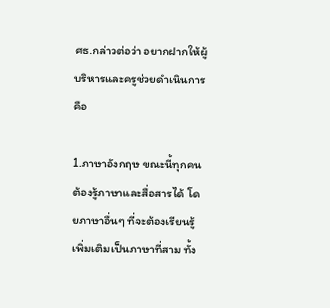ศธ.กล่าวต่อว่า อยากฝากให้ผู้บริหารและครูช่วยดำเนินการ คือ

1.ภาษาอังกฤษ ขณะนี้ทุกคนต้องรู้ภาษาและสื่อสารได้ โดยภาษาอื่นๆ ที่จะต้องเรียนรู้เพิ่มเติมเป็นภาษาที่สาม ทั้ง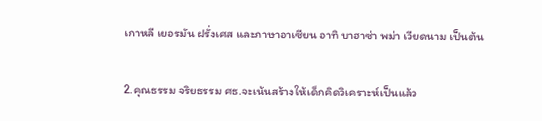เกาหลี เยอรมัน ฝรั่งเศส และภาษาอาเซียน อาทิ บาฮาซ่า พม่า เวียดนาม เป็นต้น

2.คุณธรรม จริยธรรม ศธ.จะเน้นสร้างให้เด็กคิดวิเคราะห์เป็นแล้ว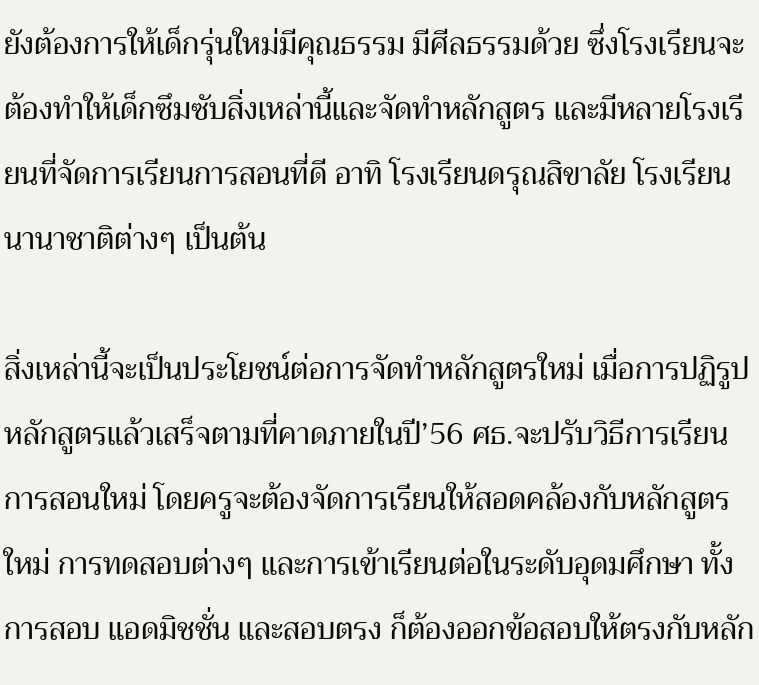ยังต้องการให้เด็กรุ่นใหม่มีคุณธรรม มีศีลธรรมด้วย ซึ่งโรงเรียนจะต้องทำให้เด็กซึมซับสิ่งเหล่านี้และจัดทำหลักสูตร และมีหลายโรงเรียนที่จัดการเรียนการสอนที่ดี อาทิ โรงเรียนดรุณสิขาลัย โรงเรียนนานาชาติต่างๆ เป็นต้น

สิ่งเหล่านี้จะเป็นประโยชน์ต่อการจัดทำหลักสูตรใหม่ เมื่อการปฏิรูปหลักสูตรแล้วเสร็จตามที่คาดภายในปี’56 ศธ.จะปรับวิธีการเรียนการสอนใหม่ โดยครูจะต้องจัดการเรียนให้สอดคล้องกับหลักสูตรใหม่ การทดสอบต่างๆ และการเข้าเรียนต่อในระดับอุดมศึกษา ทั้งการสอบ แอดมิชชั่น และสอบตรง ก็ต้องออกข้อสอบให้ตรงกับหลัก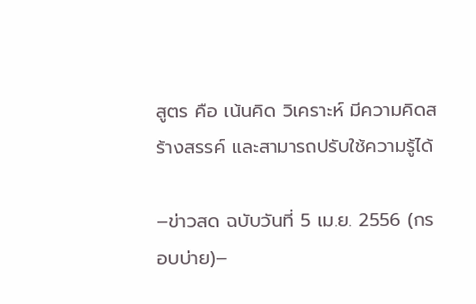สูตร คือ เน้นคิด วิเคราะห์ มีความคิดสร้างสรรค์ และสามารถปรับใช้ความรู้ได้

–ข่าวสด ฉบับวันที่ 5 เม.ย. 2556 (กรอบบ่าย)–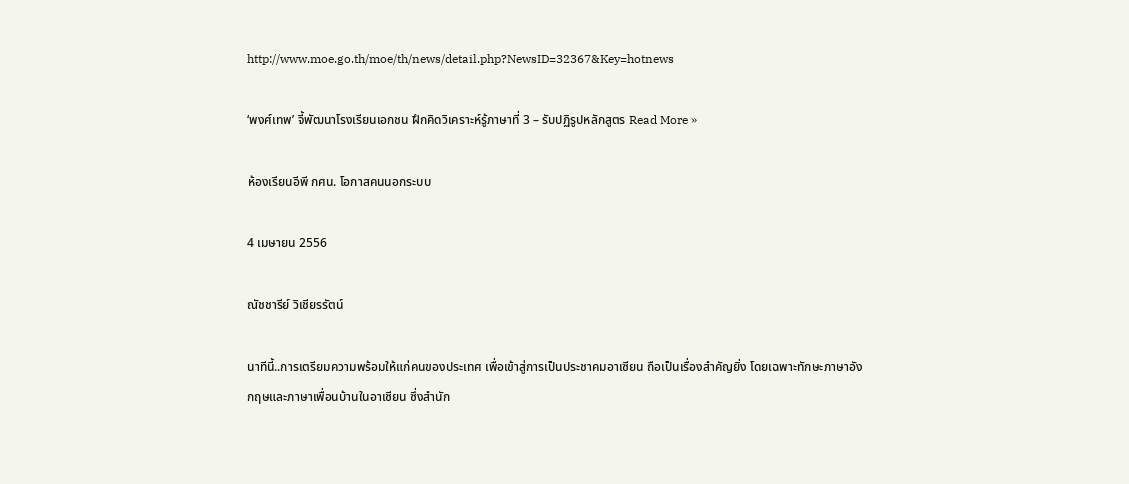http://www.moe.go.th/moe/th/news/detail.php?NewsID=32367&Key=hotnews

‘พงศ์เทพ’ จี้พัฒนาโรงเรียนเอกชน ฝึกคิดวิเคราะห์รู้ภาษาที่ 3 – รับปฏิรูปหลักสูตร Read More »

ห้องเรียนอีพี กศน. โอกาสคนนอกระบบ

4 เมษายน 2556

ณัชชารีย์ วิเชียรรัตน์

นาทีนี้..การเตรียมความพร้อมให้แก่คนของประเทศ เพื่อเข้าสู่การเป็นประชาคมอาเซียน ถือเป็นเรื่องสำคัญยิ่ง โดยเฉพาะทักษะภาษาอังกฤษและภาษาเพื่อนบ้านในอาเซียน ซึ่งสำนัก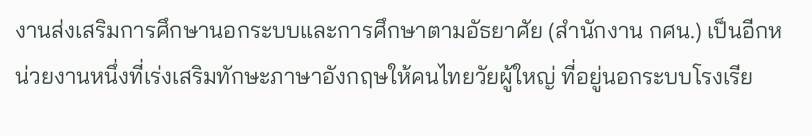งานส่งเสริมการศึกษานอกระบบและการศึกษาตามอัธยาศัย (สำนักงาน กศน.) เป็นอีกหน่วยงานหนึ่งที่เร่งเสริมทักษะภาษาอังกฤษให้คนไทยวัยผู้ใหญ่ ที่อยู่นอกระบบโรงเรีย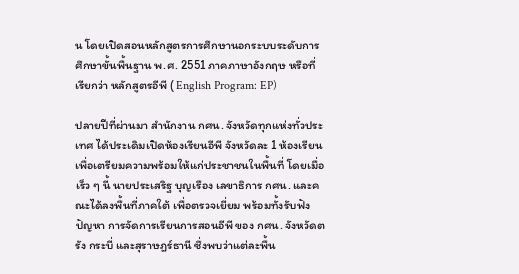น โดยเปิดสอนหลักสูตรการศึกษานอกระบบระดับการศึกษาขั้นพื้นฐาน พ.ศ. 2551 ภาคภาษาอังกฤษ หรือที่เรียกว่า หลักสูตรอีพี ( English Program: EP)

ปลายปีที่ผ่านมา สำนักงาน กศน. จังหวัดทุกแห่งทั่วประเทศ ได้ประเดิมเปิดห้องเรียนอีพี จังหวัดละ 1 ห้องเรียน เพื่อเตรียมความพร้อมให้แก่ประชาชนในพื้นที่ โดยเมื่อเร็ว ๆ นี้ นายประเสริฐ บุญเรือง เลขาธิการ กศน. และคณะได้ลงพื้นที่ภาคใต้ เพื่อตรวจเยี่ยม พร้อมทั้งรับฟังปัญหา การจัดการเรียนการสอนอีพี ของ กศน. จังหวัดตรัง กระบี่ และสุราษฎร์ธานี ซึ่งพบว่าแต่ละพื้น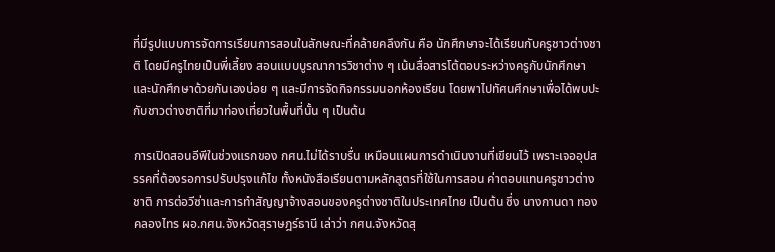ที่มีรูปแบบการจัดการเรียนการสอนในลักษณะที่คล้ายคลึงกัน คือ นักศึกษาจะได้เรียนกับครูชาวต่างชาติ โดยมีครูไทยเป็นพี่เลี้ยง สอนแบบบูรณาการวิชาต่าง ๆ เน้นสื่อสารโต้ตอบระหว่างครูกับนักศึกษา และนักศึกษาด้วยกันเองบ่อย ๆ และมีการจัดกิจกรรมนอกห้องเรียน โดยพาไปทัศนศึกษาเพื่อได้พบปะกับชาวต่างชาติที่มาท่องเที่ยวในพื้นที่นั้น ๆ เป็นต้น

การเปิดสอนอีพีในช่วงแรกของ กศน.ไม่ได้ราบรื่น เหมือนแผนการดำเนินงานที่เขียนไว้ เพราะเจออุปสรรคที่ต้องรอการปรับปรุงแก้ไข ทั้งหนังสือเรียนตามหลักสูตรที่ใช้ในการสอน ค่าตอบแทนครูชาวต่างชาติ การต่อวีซ่าและการทำสัญญาจ้างสอนของครูต่างชาติในประเทศไทย เป็นต้น ซึ่ง นางกานดา ทองคลองไทร ผอ.กศน.จังหวัดสุราษฎร์ธานี เล่าว่า กศน.จังหวัดสุ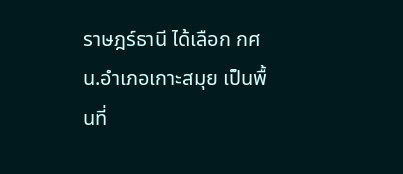ราษฎร์ธานี ได้เลือก กศน.อำเภอเกาะสมุย เป็นพื้นที่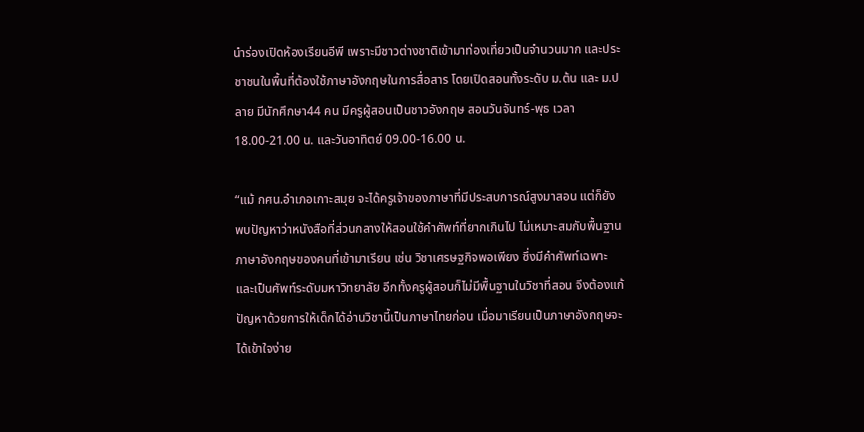นำร่องเปิดห้องเรียนอีพี เพราะมีชาวต่างชาติเข้ามาท่องเที่ยวเป็นจำนวนมาก และประชาชนในพื้นที่ต้องใช้ภาษาอังกฤษในการสื่อสาร โดยเปิดสอนทั้งระดับ ม.ต้น และ ม.ปลาย มีนักศึกษา44 คน มีครูผู้สอนเป็นชาวอังกฤษ สอนวันจันทร์-พุธ เวลา 18.00-21.00 น. และวันอาทิตย์ 09.00-16.00 น.

“แม้ กศน.อำเภอเกาะสมุย จะได้ครูเจ้าของภาษาที่มีประสบการณ์สูงมาสอน แต่ก็ยังพบปัญหาว่าหนังสือที่ส่วนกลางให้สอนใช้คำศัพท์ที่ยากเกินไป ไม่เหมาะสมกับพื้นฐานภาษาอังกฤษของคนที่เข้ามาเรียน เช่น วิชาเศรษฐกิจพอเพียง ซึ่งมีคำศัพท์เฉพาะ และเป็นศัพท์ระดับมหาวิทยาลัย อีกทั้งครูผู้สอนก็ไม่มีพื้นฐานในวิชาที่สอน จึงต้องแก้ปัญหาด้วยการให้เด็กได้อ่านวิชานี้เป็นภาษาไทยก่อน เมื่อมาเรียนเป็นภาษาอังกฤษจะได้เข้าใจง่าย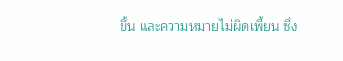ขึ้น และความหมายไม่ผิดเพี้ยน ซึ่ง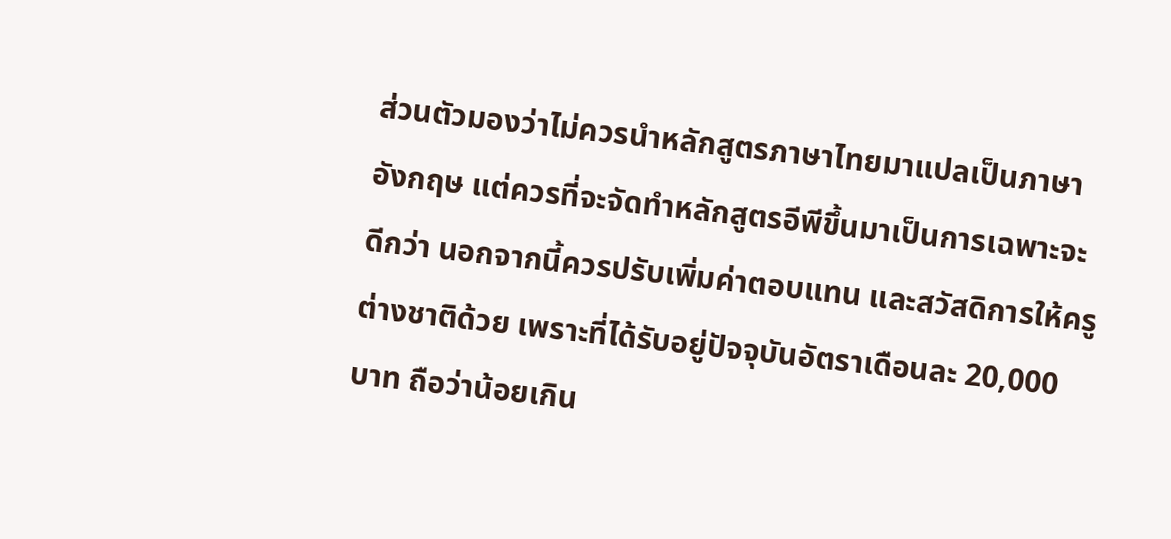ส่วนตัวมองว่าไม่ควรนำหลักสูตรภาษาไทยมาแปลเป็นภาษาอังกฤษ แต่ควรที่จะจัดทำหลักสูตรอีพีขึ้นมาเป็นการเฉพาะจะดีกว่า นอกจากนี้ควรปรับเพิ่มค่าตอบแทน และสวัสดิการให้ครูต่างชาติด้วย เพราะที่ได้รับอยู่ปัจจุบันอัตราเดือนละ 20,000 บาท ถือว่าน้อยเกิน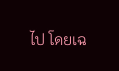ไป โดยเฉ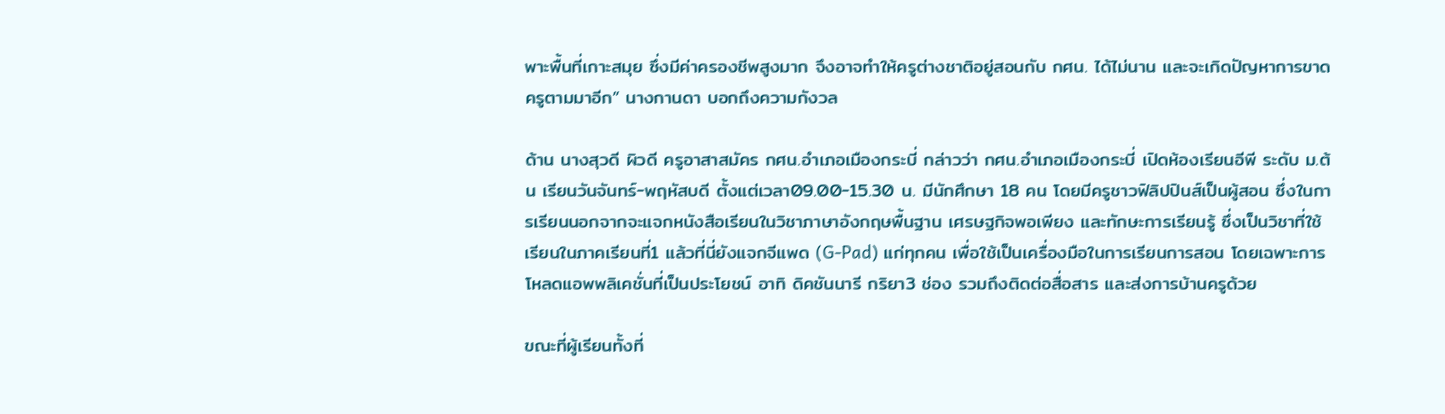พาะพื้นที่เกาะสมุย ซึ่งมีค่าครองชีพสูงมาก จึงอาจทำให้ครูต่างชาติอยู่สอนกับ กศน. ได้ไม่นาน และจะเกิดปัญหาการขาดครูตามมาอีก” นางกานดา บอกถึงความกังวล

ด้าน นางสุวดี ผิวดี ครูอาสาสมัคร กศน.อำเภอเมืองกระบี่ กล่าวว่า กศน.อำเภอเมืองกระบี่ เปิดห้องเรียนอีพี ระดับ ม.ต้น เรียนวันจันทร์-พฤหัสบดี ตั้งแต่เวลา09.00-15.30 น. มีนักศึกษา 18 คน โดยมีครูชาวฟิลิปปินส์เป็นผู้สอน ซึ่งในการเรียนนอกจากจะแจกหนังสือเรียนในวิชาภาษาอังกฤษพื้นฐาน เศรษฐกิจพอเพียง และทักษะการเรียนรู้ ซึ่งเป็นวิชาที่ใช้เรียนในภาคเรียนที่1 แล้วที่นี่ยังแจกจีแพด (G-Pad) แก่ทุกคน เพื่อใช้เป็นเครื่องมือในการเรียนการสอน โดยเฉพาะการโหลดแอพพลิเคชั่นที่เป็นประโยชน์ อาทิ ดิคชันนารี กริยา3 ช่อง รวมถึงติดต่อสื่อสาร และส่งการบ้านครูด้วย

ขณะที่ผู้เรียนทั้งที่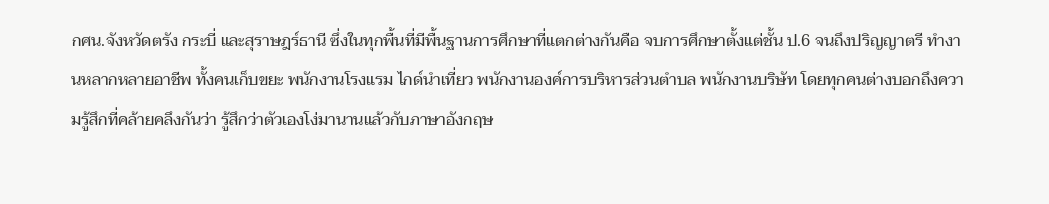กศน.จังหวัดตรัง กระบี่ และสุราษฎร์ธานี ซึ่งในทุกพื้นที่มีพื้นฐานการศึกษาที่แตกต่างกันคือ จบการศึกษาตั้งแต่ชั้น ป.6 จนถึงปริญญาตรี ทำงานหลากหลายอาชีพ ทั้งคนเก็บขยะ พนักงานโรงแรม ไกด์นำเที่ยว พนักงานองค์การบริหารส่วนตำบล พนักงานบริษัท โดยทุกคนต่างบอกถึงความรู้สึกที่คล้ายคลึงกันว่า รู้สึกว่าตัวเองโง่มานานแล้วกับภาษาอังกฤษ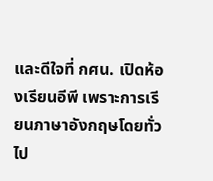และดีใจที่ กศน. เปิดห้องเรียนอีพี เพราะการเรียนภาษาอังกฤษโดยทั่วไป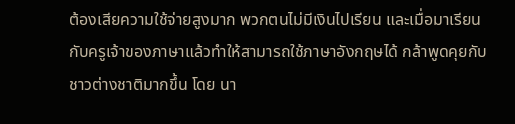ต้องเสียความใช้จ่ายสูงมาก พวกตนไม่มีเงินไปเรียน และเมื่อมาเรียนกับครูเจ้าของภาษาแล้วทำให้สามารถใช้ภาษาอังกฤษได้ กล้าพูดคุยกับชาวต่างชาติมากขึ้น โดย นา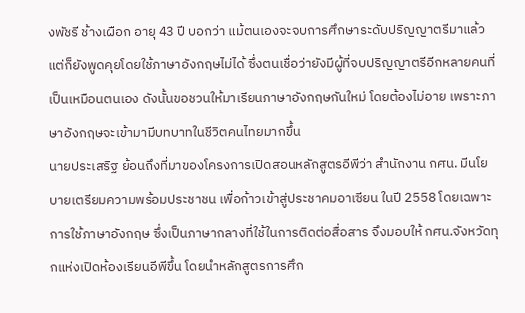งพัชรี ช้างเผือก อายุ 43 ปี บอกว่า แม้ตนเองจะจบการศึกษาระดับปริญญาตรีมาแล้ว แต่ก็ยังพูดคุยโดยใช้ภาษาอังกฤษไม่ได้ ซึ่งตนเชื่อว่ายังมีผู้ที่จบปริญญาตรีอีกหลายคนที่เป็นเหมือนตนเอง ดังนั้นขอชวนให้มาเรียนภาษาอังกฤษกันใหม่ โดยต้องไม่อาย เพราะภาษาอังกฤษจะเข้ามามีบทบาทในชีวิตคนไทยมากขึ้น
นายประเสริฐ ย้อนถึงที่มาของโครงการเปิดสอนหลักสูตรอีพีว่า สำนักงาน กศน. มีนโยบายเตรียมความพร้อมประชาชน เพื่อก้าวเข้าสู่ประชาคมอาเซียน ในปี 2558 โดยเฉพาะการใช้ภาษาอังกฤษ ซึ่งเป็นภาษากลางที่ใช้ในการติดต่อสื่อสาร จึงมอบให้ กศน.จังหวัดทุกแห่งเปิดห้องเรียนอีพีขึ้น โดยนำหลักสูตรการศึก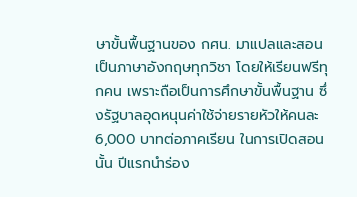ษาขั้นพื้นฐานของ กศน. มาแปลและสอนเป็นภาษาอังกฤษทุกวิชา โดยให้เรียนฟรีทุกคน เพราะถือเป็นการศึกษาขั้นพื้นฐาน ซึ่งรัฐบาลอุดหนุนค่าใช้จ่ายรายหัวให้คนละ 6,000 บาทต่อภาคเรียน ในการเปิดสอนนั้น ปีแรกนำร่อง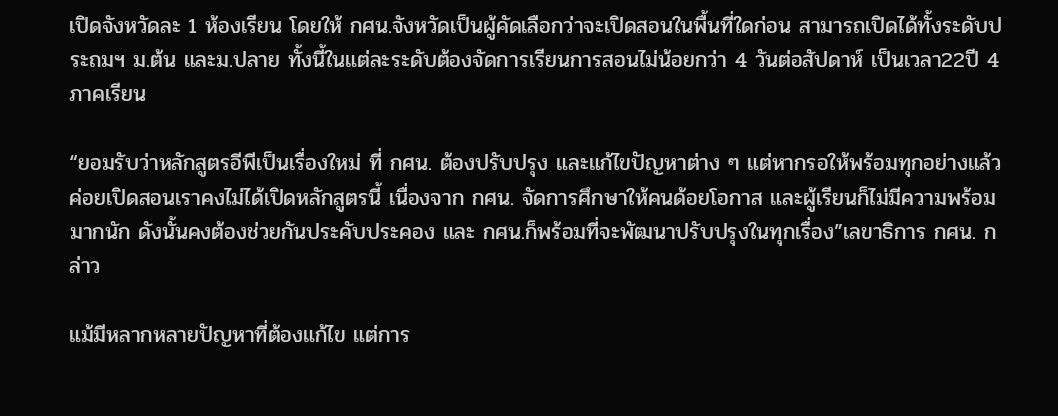เปิดจังหวัดละ 1 ห้องเรียน โดยให้ กศน.จังหวัดเป็นผู้คัดเลือกว่าจะเปิดสอนในพื้นที่ใดก่อน สามารถเปิดได้ทั้งระดับประถมฯ ม.ต้น และม.ปลาย ทั้งนี้ในแต่ละระดับต้องจัดการเรียนการสอนไม่น้อยกว่า 4 วันต่อสัปดาห์ เป็นเวลา22ปี 4 ภาคเรียน

“ยอมรับว่าหลักสูตรอีพีเป็นเรื่องใหม่ ที่ กศน. ต้องปรับปรุง และแก้ไขปัญหาต่าง ๆ แต่หากรอให้พร้อมทุกอย่างแล้วค่อยเปิดสอนเราคงไม่ได้เปิดหลักสูตรนี้ เนื่องจาก กศน. จัดการศึกษาให้คนด้อยโอกาส และผู้เรียนก็ไม่มีความพร้อมมากนัก ดังนั้นคงต้องช่วยกันประคับประคอง และ กศน.ก็พร้อมที่จะพัฒนาปรับปรุงในทุกเรื่อง”เลขาธิการ กศน. กล่าว

แม้มีหลากหลายปัญหาที่ต้องแก้ไข แต่การ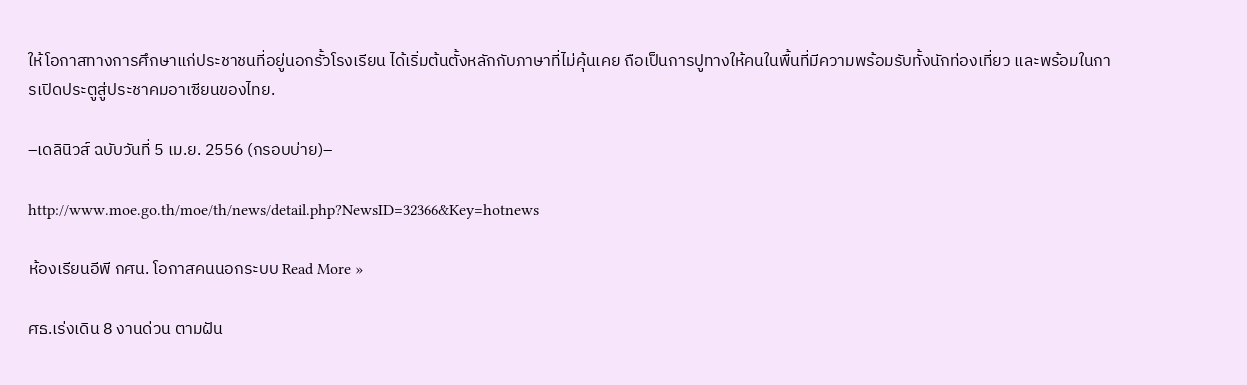ให้โอกาสทางการศึกษาแก่ประชาชนที่อยู่นอกรั้วโรงเรียน ได้เริ่มต้นตั้งหลักกับภาษาที่ไม่คุ้นเคย ถือเป็นการปูทางให้คนในพื้นที่มีความพร้อมรับทั้งนักท่องเที่ยว และพร้อมในการเปิดประตูสู่ประชาคมอาเซียนของไทย.

–เดลินิวส์ ฉบับวันที่ 5 เม.ย. 2556 (กรอบบ่าย)–

http://www.moe.go.th/moe/th/news/detail.php?NewsID=32366&Key=hotnews

ห้องเรียนอีพี กศน. โอกาสคนนอกระบบ Read More »

ศธ.เร่งเดิน 8 งานด่วน ตามฝัน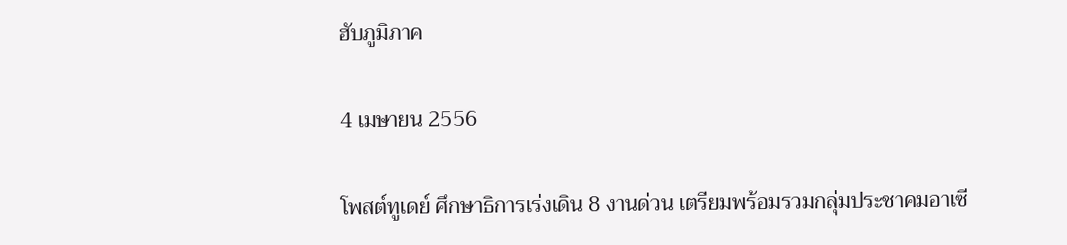ฮับภูมิภาค

4 เมษายน 2556

โพสต์ทูเดย์ ศึกษาธิการเร่งเดิน 8 งานด่วน เตรียมพร้อมรวมกลุ่มประชาคมอาเซี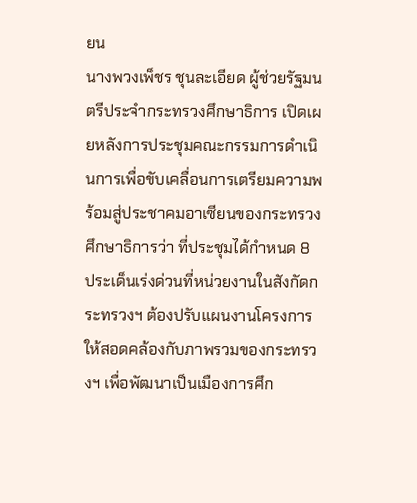ยน
นางพวงเพ็ชร ชุนละเอียด ผู้ช่วยรัฐมนตรีประจำกระทรวงศึกษาธิการ เปิดเผยหลังการประชุมคณะกรรมการดำเนินการเพื่อขับเคลื่อนการเตรียมความพร้อมสู่ประชาคมอาเซียนของกระทรวงศึกษาธิการว่า ที่ประชุมได้กำหนด 8 ประเด็นเร่งด่วนที่หน่วยงานในสังกัดกระทรวงฯ ต้องปรับแผนงานโครงการให้สอดคล้องกับภาพรวมของกระทรวงฯ เพื่อพัฒนาเป็นเมืองการศึก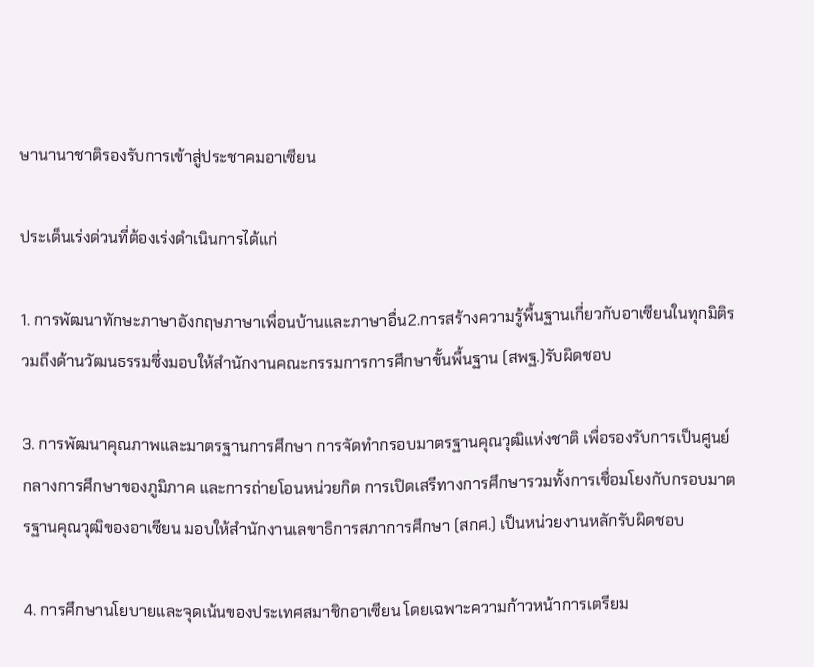ษานานาชาติรองรับการเข้าสู่ประชาคมอาเซียน

ประเด็นเร่งด่วนที่ต้องเร่งดำเนินการได้แก่

1. การพัฒนาทักษะภาษาอังกฤษภาษาเพื่อนบ้านและภาษาอื่น2.การสร้างความรู้พื้นฐานเกี่ยวกับอาเซียนในทุกมิติรวมถึงด้านวัฒนธรรมซึ่งมอบให้สำนักงานคณะกรรมการการศึกษาขั้นพื้นฐาน (สพฐ.)รับผิดชอบ

3. การพัฒนาคุณภาพและมาตรฐานการศึกษา การจัดทำกรอบมาตรฐานคุณวุฒิแห่งชาติ เพื่อรองรับการเป็นศูนย์กลางการศึกษาของภูมิภาค และการถ่ายโอนหน่วยกิต การเปิดเสรีทางการศึกษารวมทั้งการเชื่อมโยงกับกรอบมาตรฐานคุณวุฒิของอาเซียน มอบให้สำนักงานเลขาธิการสภาการศึกษา (สกศ.) เป็นหน่วยงานหลักรับผิดชอบ

4. การศึกษานโยบายและจุดเน้นของประเทศสมาชิกอาเซียน โดยเฉพาะความก้าวหน้าการเตรียม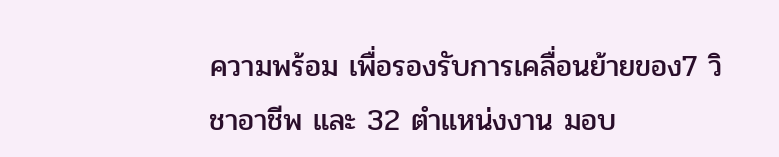ความพร้อม เพื่อรองรับการเคลื่อนย้ายของ7 วิชาอาชีพ และ 32 ตำแหน่งงาน มอบ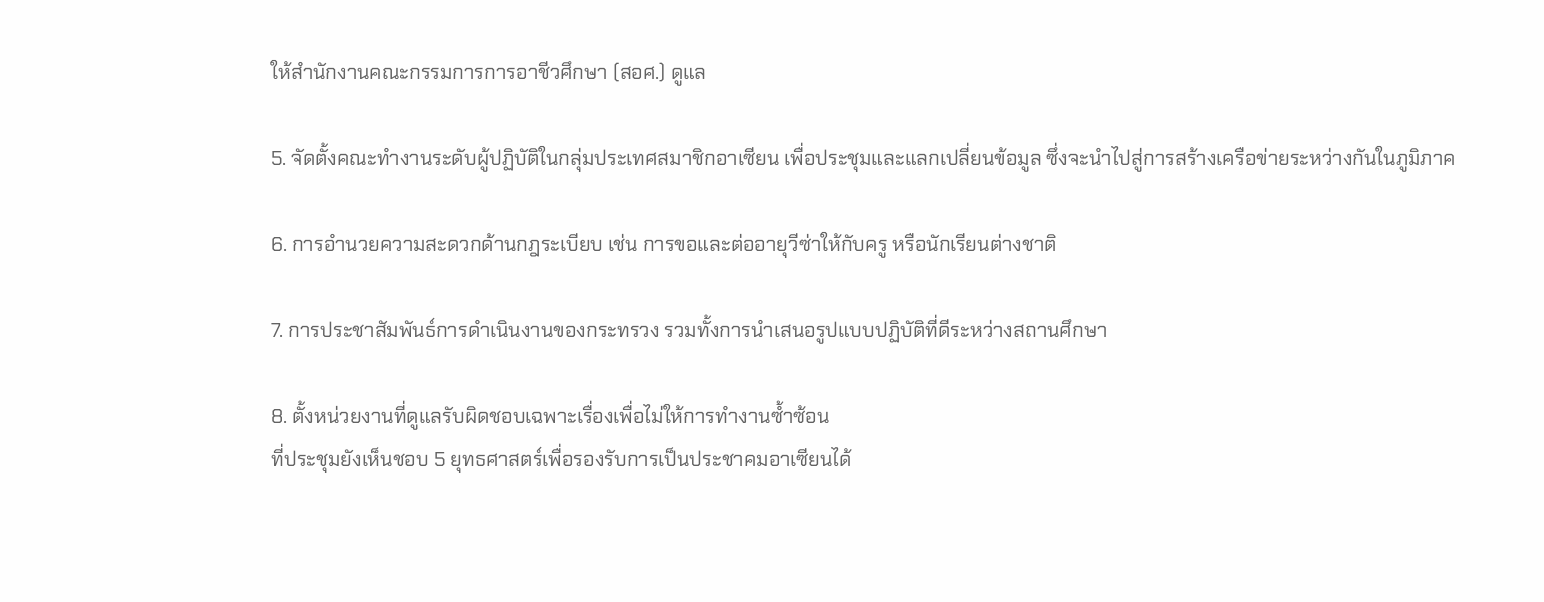ให้สำนักงานคณะกรรมการการอาชีวศึกษา (สอศ.) ดูแล

5. จัดตั้งคณะทำงานระดับผู้ปฏิบัติในกลุ่มประเทศสมาชิกอาเซียน เพื่อประชุมและแลกเปลี่ยนข้อมูล ซึ่งจะนำไปสู่การสร้างเครือข่ายระหว่างกันในภูมิภาค

6. การอำนวยความสะดวกด้านกฎระเบียบ เช่น การขอและต่ออายุวีซ่าให้กับครู หรือนักเรียนต่างชาติ

7. การประชาสัมพันธ์การดำเนินงานของกระทรวง รวมทั้งการนำเสนอรูปแบบปฏิบัติที่ดีระหว่างสถานศึกษา

8. ตั้งหน่วยงานที่ดูแลรับผิดชอบเฉพาะเรื่องเพื่อไม่ให้การทำงานซ้ำซ้อน
ที่ประชุมยังเห็นชอบ 5 ยุทธศาสตร์เพื่อรองรับการเป็นประชาคมอาเซียนได้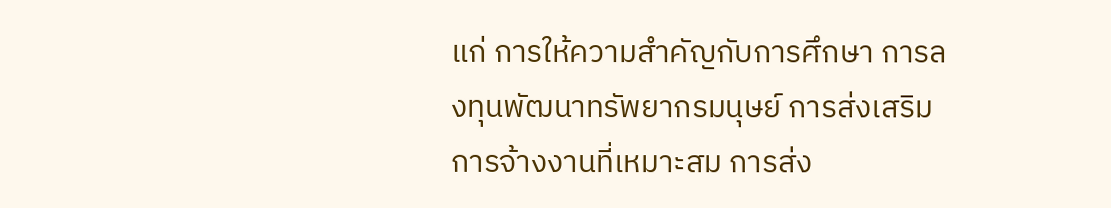แก่ การให้ความสำคัญกับการศึกษา การลงทุนพัฒนาทรัพยากรมนุษย์ การส่งเสริมการจ้างงานที่เหมาะสม การส่ง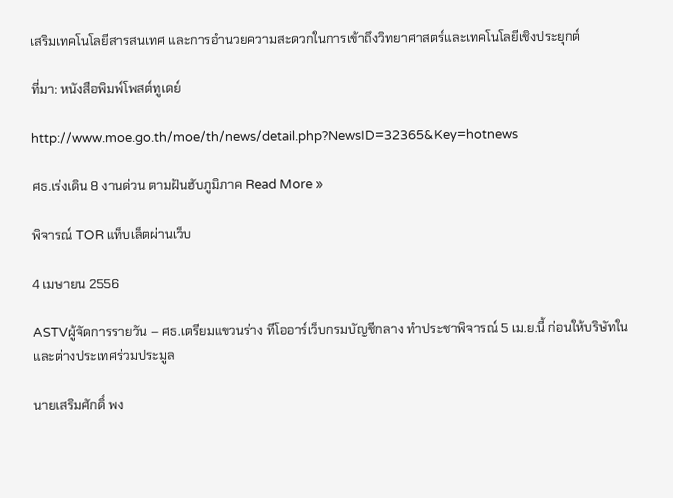เสริมเทคโนโลยีสารสนเทศ และการอำนวยความสะดวกในการเข้าถึงวิทยาศาสตร์และเทคโนโลยีเชิงประยุกต์

ที่มา: หนังสือพิมพ์โพสต์ทูเดย์

http://www.moe.go.th/moe/th/news/detail.php?NewsID=32365&Key=hotnews

ศธ.เร่งเดิน 8 งานด่วน ตามฝันฮับภูมิภาค Read More »

พิจารณ์ TOR แท็บเล็ตผ่านเว็บ

4 เมษายน 2556

ASTVผู้จัดการรายวัน – ศธ.เตรียมแขวนร่าง ทีโออาร์เว็บกรมบัญชีกลาง ทำประชาพิจารณ์ 5 เม.ย.นี้ ก่อนให้บริษัทในและต่างประเทศร่วมประมูล

นายเสริมศักดิ์ พง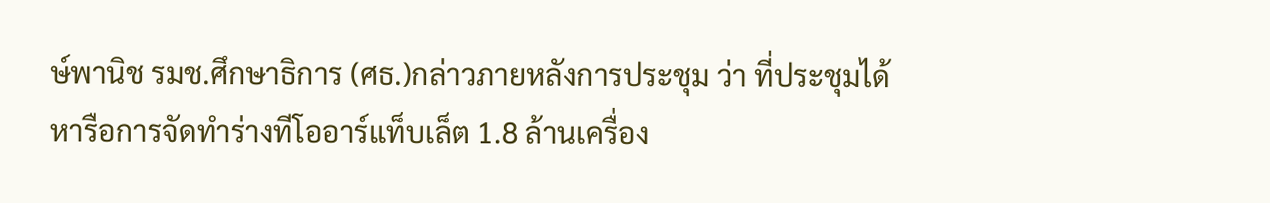ษ์พานิช รมช.ศึกษาธิการ (ศธ.)กล่าวภายหลังการประชุม ว่า ที่ประชุมได้หารือการจัดทำร่างทีโออาร์แท็บเล็ต 1.8 ล้านเครื่อง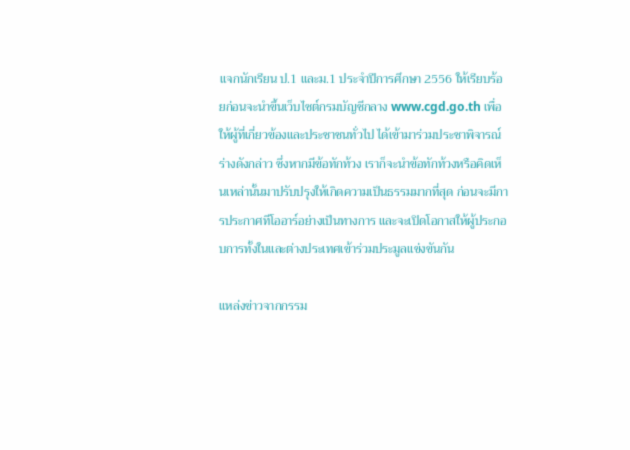แจกนักเรียน ป.1 และม.1 ประจำปีการศึกษา 2556 ให้เรียบร้อยก่อนจะนำขึ้นเว็บไซต์กรมบัญชีกลาง www.cgd.go.th เพื่อให้ผู้ที่เกี่ยวข้องและประชาชนทั่วไป ได้เข้ามาร่วมประชาพิจารณ์ร่างดังกล่าว ซึ่งหากมีข้อทักท้วง เราก็จะนำข้อทักท้วงหรือคิดเห็นเหล่านั้นมาปรับปรุงให้เกิดความเป็นธรรมมากที่สุด ก่อนจะมีการประกาศทีโออาร์อย่างเป็นทางการ และจะเปิดโอกาสให้ผู้ประกอบการทั้งในและต่างประเทศเข้าร่วมประมูลแข่งขันกัน

แหล่งข่าวจากกรรม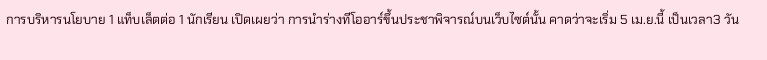การบริหารนโยบาย 1 แท็บเล็ตต่อ 1 นักเรียน เปิดเผยว่า การนำร่างทีโออาร์ขึ้นประชาพิจารณ์บนเว็บไซต์นั้น คาดว่าจะเริ่ม 5 เม.ย.นี้ เป็นเวลา3 วัน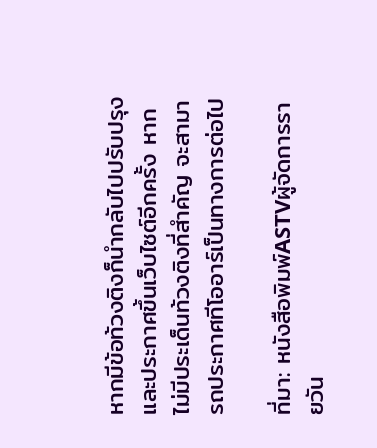หากมีข้อท้วงติงก็นำกลับไปปรับปรุงและประกาศขึ้นเว็บไซต์อีกครั้ง หากไม่มีประเด็นท้วงติงที่สำคัญ จะสามารถประกาศทีโออาร์เป็นทางการต่อไป

ที่มา: หนังสือพิมพ์ASTVผู้จัดการรายวัน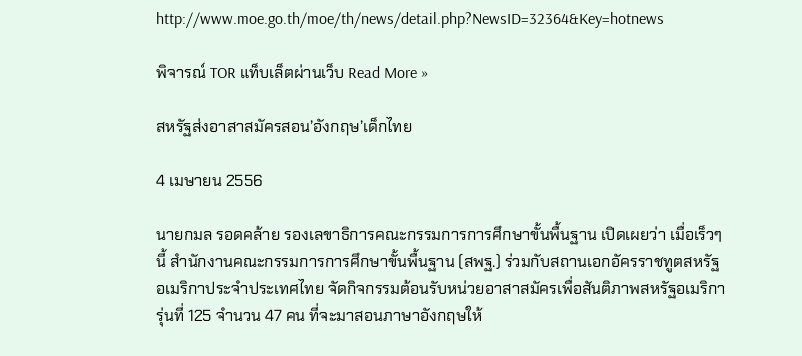http://www.moe.go.th/moe/th/news/detail.php?NewsID=32364&Key=hotnews

พิจารณ์ TOR แท็บเล็ตผ่านเว็บ Read More »

สหรัฐส่งอาสาสมัครสอน’อังกฤษ’เด็กไทย

4 เมษายน 2556

นายกมล รอดคล้าย รองเลขาธิการคณะกรรมการการศึกษาขั้นพื้นฐาน เปิดเผยว่า เมื่อเร็วๆ นี้ สำนักงานคณะกรรมการการศึกษาขั้นพื้นฐาน (สพฐ.) ร่วมกับสถานเอกอัครราชทูตสหรัฐอเมริกาประจำประเทศไทย จัดกิจกรรมต้อนรับหน่วยอาสาสมัครเพื่อสันติภาพสหรัฐอเมริกา รุ่นที่ 125 จำนวน 47 คน ที่จะมาสอนภาษาอังกฤษให้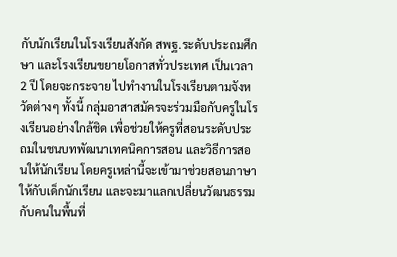กับนักเรียนในโรงเรียนสังกัด สพฐ.ระดับประถมศึกษา และโรงเรียนขยายโอกาสทั่วประเทศ เป็นเวลา 2 ปี โดยจะกระจาย ไปทำงานในโรงเรียนตามจังหวัดต่างๆ ทั้งนี้ กลุ่มอาสาสมัครจะร่วมมือกับครูในโรงเรียนอย่างใกล้ชิด เพื่อช่วยให้ครูที่สอนระดับประถมในชนบทพัฒนาเทคนิคการสอน และวิธีการสอนให้นักเรียน โดยครูเหล่านี้จะเข้ามาช่วยสอนภาษาให้กับเด็กนักเรียน และจะมาแลกเปลี่ยนวัฒนธรรมกับคนในพื้นที่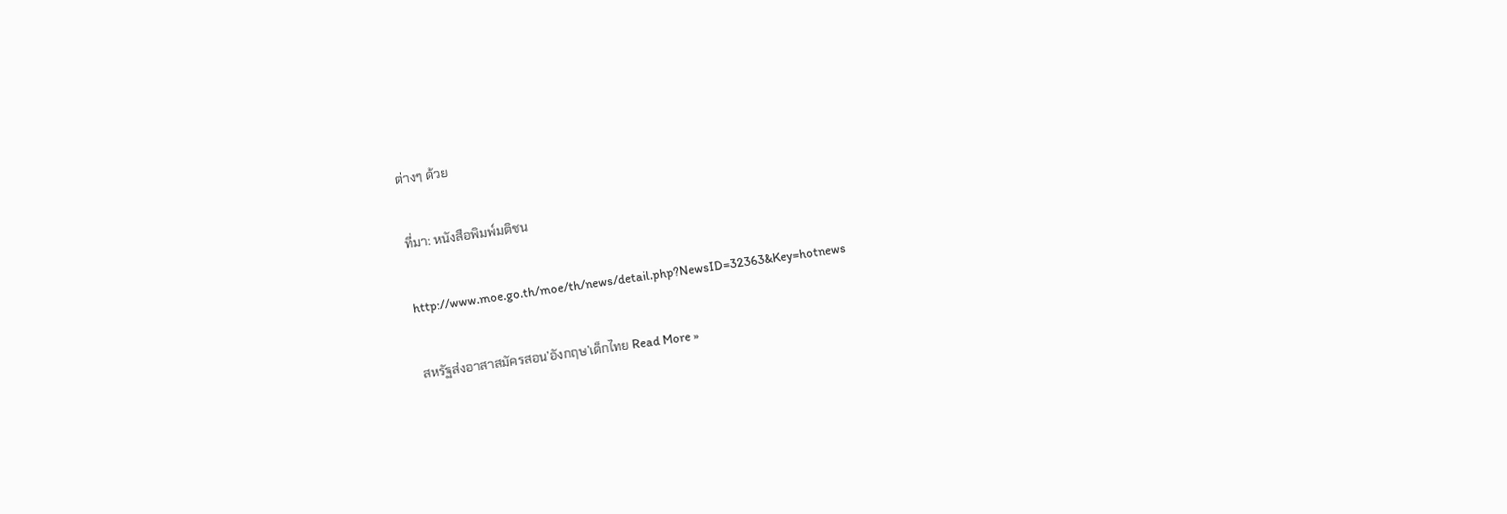ต่างๆ ด้วย

ที่มา: หนังสือพิมพ์มติชน

http://www.moe.go.th/moe/th/news/detail.php?NewsID=32363&Key=hotnews

สหรัฐส่งอาสาสมัครสอน’อังกฤษ’เด็กไทย Read More »